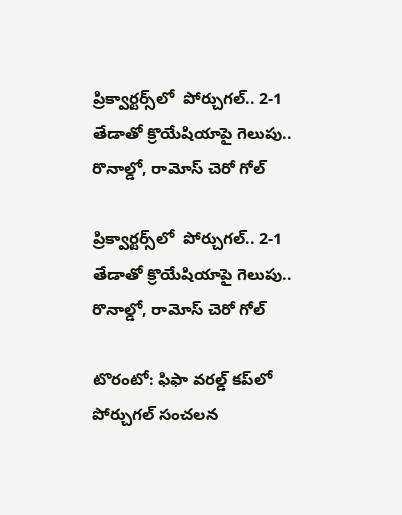ప్రిక్వార్టర్స్‌‌‌‌లో  పోర్చుగల్‌‌‌‌‌‌‌‌‌‌.. 2-1 తేడాతో క్రొయేషియాపై గెలుపు.. రొనాల్డో, రామోస్‌‌‌‌ చెరో గోల్‌‌‌‌

ప్రిక్వార్టర్స్‌‌‌‌లో  పోర్చుగల్‌‌‌‌‌‌‌‌‌‌.. 2-1 తేడాతో క్రొయేషియాపై గెలుపు.. రొనాల్డో, రామోస్‌‌‌‌ చెరో గోల్‌‌‌‌

టొరంటో: ఫిఫా వరల్డ్‌‌‌‌ కప్‌‌‌‌లో పోర్చుగల్‌‌‌‌ సంచలన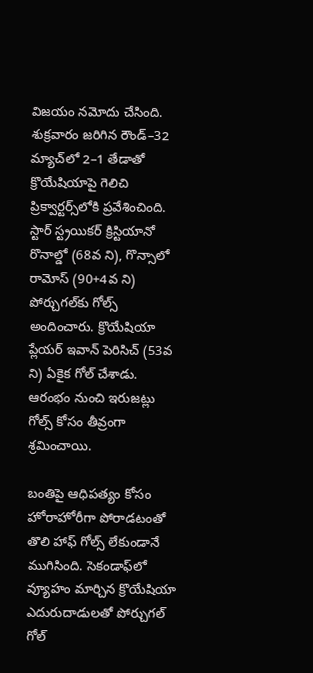విజయం నమోదు చేసింది. శుక్రవారం జరిగిన రౌండ్‌‌‌‌–32 మ్యాచ్‌‌‌‌లో 2–1 తేడాతో క్రొయేషియాపై గెలిచి ప్రిక్వార్టర్స్‌‌‌‌లోకి ప్రవేశించింది. స్టార్‌‌‌‌ స్ట్రయికర్‌‌‌‌ క్రిస్టియానో రొనాల్డో (68వ ని), గొన్సాలో రామోస్‌‌‌‌ (90+4వ ని) పోర్చుగల్‌‌‌‌కు గోల్స్‌‌‌‌ అందించారు. క్రొయేషియా ప్లేయర్‌‌‌‌ ఇవాన్‌‌‌‌ పెరిసిచ్‌‌‌‌ (53వ ని) ఏకైక గోల్‌‌‌‌ చేశాడు. ఆరంభం నుంచి ఇరుజట్లు గోల్స్‌‌‌‌ కోసం తీవ్రంగా శ్రమించాయి.

బంతిపై ఆధిపత్యం కోసం హోరాహోరీగా పోరాడటంతో తొలి హాఫ్‌‌‌‌ గోల్స్‌‌‌‌ లేకుండానే ముగిసింది. సెకండాఫ్‌‌‌‌లో వ్యూహం మార్చిన క్రొయేషియా ఎదురుదాడులతో పోర్చుగల్‌‌‌‌ గోల్‌‌‌‌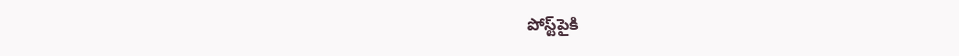పోస్ట్‌‌‌‌పైకి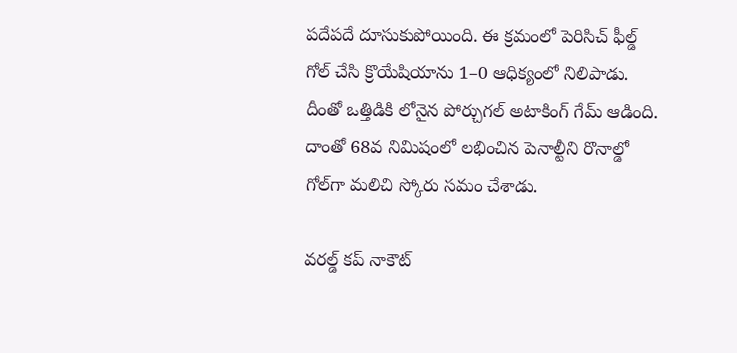పదేపదే దూసుకుపోయింది. ఈ క్రమంలో పెరిసిచ్‌‌‌‌ ఫీల్డ్‌‌‌‌ గోల్‌‌‌‌ చేసి క్రొయేషియాను 1–0 ఆధిక్యంలో నిలిపాడు. దీంతో ఒత్తిడికి లోనైన పోర్చుగల్‌‌‌‌ అటాకింగ్‌‌‌‌ గేమ్‌‌‌‌ ఆడింది. దాంతో 68వ నిమిషంలో లభించిన పెనాల్టీని రొనాల్డో గోల్‌‌‌‌గా మలిచి స్కోరు సమం చేశాడు.

వరల్డ్‌‌‌‌ కప్‌‌‌‌ నాకౌట్‌‌‌‌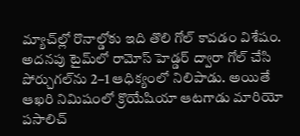మ్యాచ్‌‌‌‌ల్లో రొనాల్డోకు ఇది తొలి గోల్‌‌‌‌ కావడం విశేషం. అదనపు టైమ్‌‌‌‌లో రామోస్‌‌‌‌ హెడ్డర్‌‌‌‌ ద్వారా గోల్‌‌‌‌ చేసి పోర్చుగల్‌‌‌‌ను 2–1 ఆధిక్యంలో నిలిపాడు. అయితే ఆఖరి నిమిషంలో క్రొయేషియా ఆటగాడు మారియో పసాలిచ్‌‌‌‌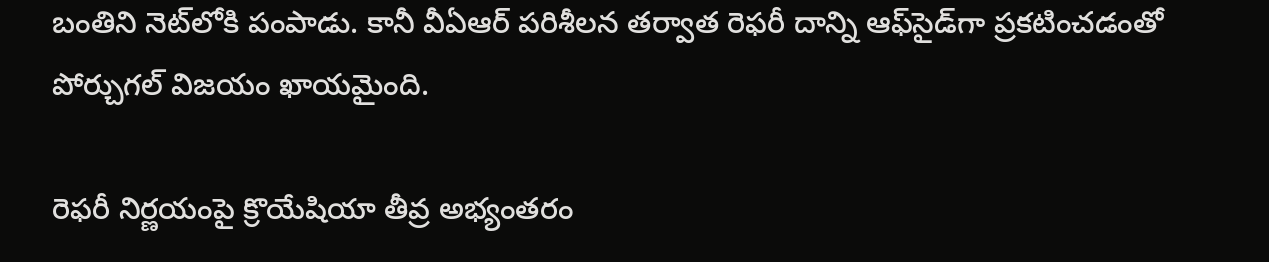బంతిని నెట్‌‌‌‌లోకి పంపాడు. కానీ వీఏఆర్‌‌‌‌ పరిశీలన తర్వాత రెఫరీ దాన్ని ఆఫ్‌‌‌‌సైడ్‌‌‌‌గా ప్రకటించడంతో పోర్చుగల్‌‌‌‌ విజయం ఖాయమైంది.

రెఫరీ నిర్ణయంపై క్రొయేషియా తీవ్ర అభ్యంతరం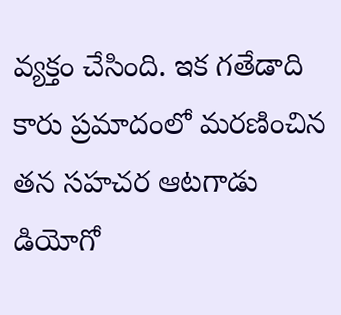వ్యక్తం చేసింది. ఇక గతేడాది కారు ప్రమాదంలో మరణించిన తన సహచర ఆటగాడు డియోగో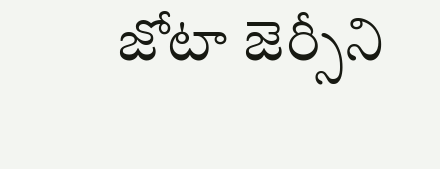జోటా జెర్సీని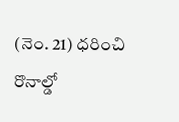(నెం. 21) ధరించి రొనాల్డో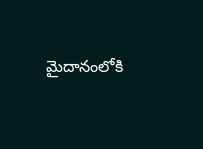మైదానంలోకి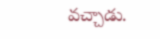వచ్చాడు.